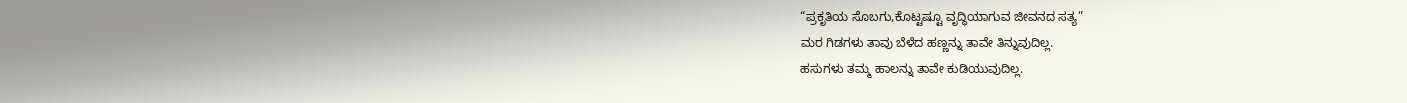“ಪ್ರಕೃತಿಯ ಸೊಬಗು,ಕೊಟ್ಟಷ್ಟೂ ವೃದ್ಧಿಯಾಗುವ ಜೀವನದ ಸತ್ಯ”
ಮರ ಗಿಡಗಳು ತಾವು ಬೆಳೆದ ಹಣ್ಣನ್ನು ತಾವೇ ತಿನ್ನುವುದಿಲ್ಲ.
ಹಸುಗಳು ತಮ್ಮ ಹಾಲನ್ನು ತಾವೇ ಕುಡಿಯುವುದಿಲ್ಲ.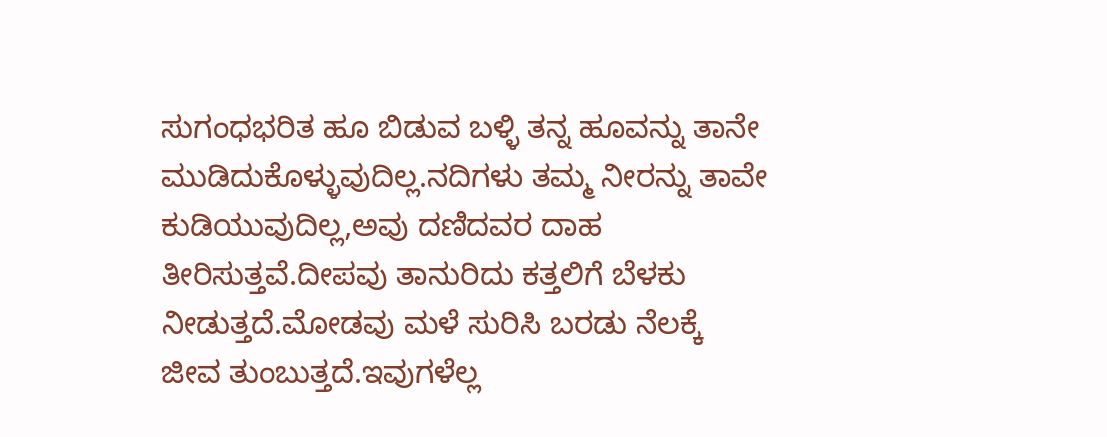ಸುಗಂಧಭರಿತ ಹೂ ಬಿಡುವ ಬಳ್ಳಿ ತನ್ನ ಹೂವನ್ನು ತಾನೇ ಮುಡಿದುಕೊಳ್ಳುವುದಿಲ್ಲ.ನದಿಗಳು ತಮ್ಮ ನೀರನ್ನು ತಾವೇ ಕುಡಿಯುವುದಿಲ್ಲ,ಅವು ದಣಿದವರ ದಾಹ ತೀರಿಸುತ್ತವೆ.ದೀಪವು ತಾನುರಿದು ಕತ್ತಲಿಗೆ ಬೆಳಕು ನೀಡುತ್ತದೆ.ಮೋಡವು ಮಳೆ ಸುರಿಸಿ ಬರಡು ನೆಲಕ್ಕೆ ಜೀವ ತುಂಬುತ್ತದೆ.ಇವುಗಳೆಲ್ಲ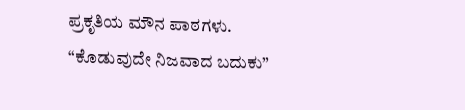ಪ್ರಕೃತಿಯ ಮೌನ ಪಾಠಗಳು.
“ಕೊಡುವುದೇ ನಿಜವಾದ ಬದುಕು”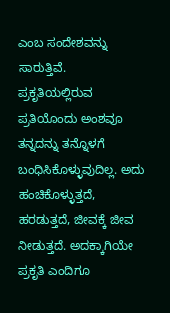ಎಂಬ ಸಂದೇಶವನ್ನು ಸಾರುತ್ತಿವೆ.
ಪ್ರಕೃತಿಯಲ್ಲಿರುವ ಪ್ರತಿಯೊಂದು ಅಂಶವೂ ತನ್ನದನ್ನು ತನ್ನೊಳಗೆ ಬಂಧಿಸಿಕೊಳ್ಳುವುದಿಲ್ಲ. ಅದು ಹಂಚಿಕೊಳ್ಳುತ್ತದೆ, ಹರಡುತ್ತದೆ, ಜೀವಕ್ಕೆ ಜೀವ ನೀಡುತ್ತದೆ. ಅದಕ್ಕಾಗಿಯೇ ಪ್ರಕೃತಿ ಎಂದಿಗೂ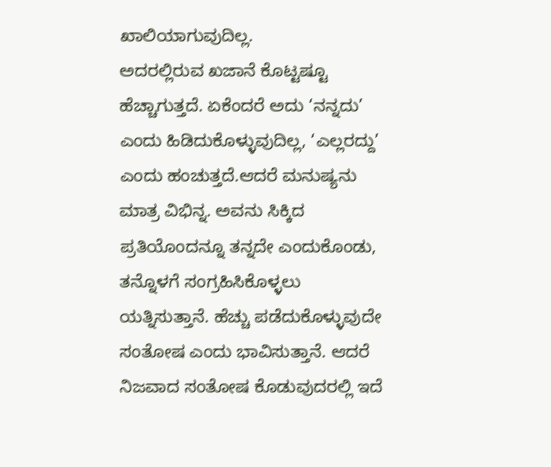ಖಾಲಿಯಾಗುವುದಿಲ್ಲ.
ಅದರಲ್ಲಿರುವ ಖಜಾನೆ ಕೊಟ್ಟಷ್ಟೂ ಹೆಚ್ಚಾಗುತ್ತದೆ. ಏಕೆಂದರೆ ಅದು ‘ನನ್ನದು’ ಎಂದು ಹಿಡಿದುಕೊಳ್ಳುವುದಿಲ್ಲ, ‘ಎಲ್ಲರದ್ದು’ ಎಂದು ಹಂಚುತ್ತದೆ.ಆದರೆ ಮನುಷ್ಯನು ಮಾತ್ರ ವಿಭಿನ್ನ. ಅವನು ಸಿಕ್ಕಿದ ಪ್ರತಿಯೊಂದನ್ನೂ ತನ್ನದೇ ಎಂದುಕೊಂಡು, ತನ್ನೊಳಗೆ ಸಂಗ್ರಹಿಸಿಕೊಳ್ಳಲು ಯತ್ನಿಸುತ್ತಾನೆ. ಹೆಚ್ಚು ಪಡೆದುಕೊಳ್ಳುವುದೇ ಸಂತೋಷ ಎಂದು ಭಾವಿಸುತ್ತಾನೆ. ಆದರೆ ನಿಜವಾದ ಸಂತೋಷ ಕೊಡುವುದರಲ್ಲಿ ಇದೆ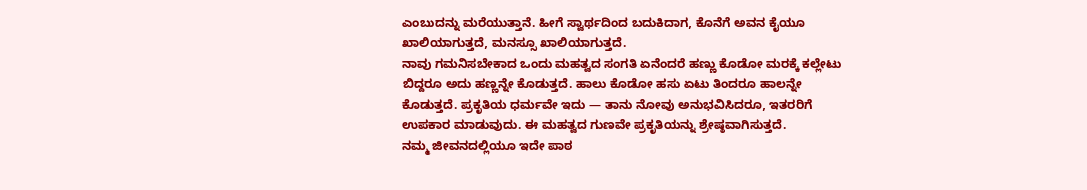ಎಂಬುದನ್ನು ಮರೆಯುತ್ತಾನೆ. ಹೀಗೆ ಸ್ವಾರ್ಥದಿಂದ ಬದುಕಿದಾಗ, ಕೊನೆಗೆ ಅವನ ಕೈಯೂ ಖಾಲಿಯಾಗುತ್ತದೆ, ಮನಸ್ಸೂ ಖಾಲಿಯಾಗುತ್ತದೆ.
ನಾವು ಗಮನಿಸಬೇಕಾದ ಒಂದು ಮಹತ್ವದ ಸಂಗತಿ ಏನೆಂದರೆ ಹಣ್ಣು ಕೊಡೋ ಮರಕ್ಕೆ ಕಲ್ಲೇಟು ಬಿದ್ದರೂ ಅದು ಹಣ್ಣನ್ನೇ ಕೊಡುತ್ತದೆ. ಹಾಲು ಕೊಡೋ ಹಸು ಏಟು ತಿಂದರೂ ಹಾಲನ್ನೇ ಕೊಡುತ್ತದೆ. ಪ್ರಕೃತಿಯ ಧರ್ಮವೇ ಇದು — ತಾನು ನೋವು ಅನುಭವಿಸಿದರೂ, ಇತರರಿಗೆ ಉಪಕಾರ ಮಾಡುವುದು. ಈ ಮಹತ್ವದ ಗುಣವೇ ಪ್ರಕೃತಿಯನ್ನು ಶ್ರೇಷ್ಠವಾಗಿಸುತ್ತದೆ.
ನಮ್ಮ ಜೀವನದಲ್ಲಿಯೂ ಇದೇ ಪಾಠ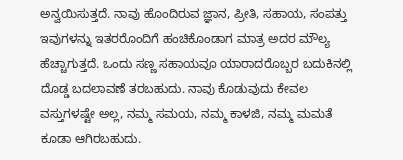ಅನ್ವಯಿಸುತ್ತದೆ. ನಾವು ಹೊಂದಿರುವ ಜ್ಞಾನ, ಪ್ರೀತಿ, ಸಹಾಯ, ಸಂಪತ್ತು ಇವುಗಳನ್ನು ಇತರರೊಂದಿಗೆ ಹಂಚಿಕೊಂಡಾಗ ಮಾತ್ರ ಅದರ ಮೌಲ್ಯ ಹೆಚ್ಚಾಗುತ್ತದೆ. ಒಂದು ಸಣ್ಣ ಸಹಾಯವೂ ಯಾರಾದರೊಬ್ಬರ ಬದುಕಿನಲ್ಲಿ ದೊಡ್ಡ ಬದಲಾವಣೆ ತರಬಹುದು. ನಾವು ಕೊಡುವುದು ಕೇವಲ ವಸ್ತುಗಳಷ್ಟೇ ಅಲ್ಲ, ನಮ್ಮ ಸಮಯ, ನಮ್ಮ ಕಾಳಜಿ, ನಮ್ಮ ಮಮತೆ ಕೂಡಾ ಆಗಿರಬಹುದು.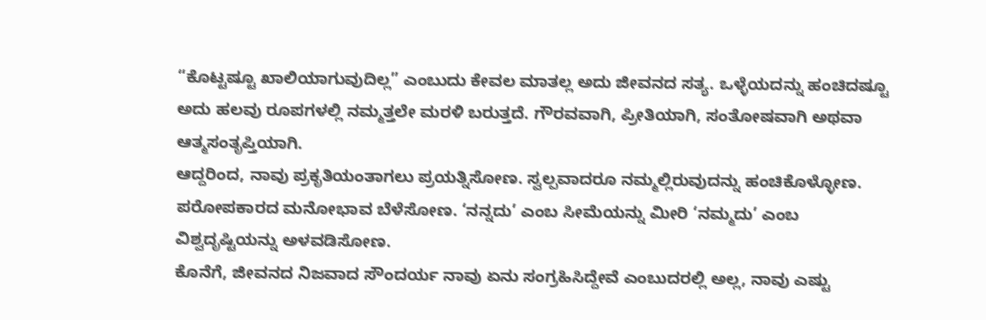“ಕೊಟ್ಟಷ್ಟೂ ಖಾಲಿಯಾಗುವುದಿಲ್ಲ” ಎಂಬುದು ಕೇವಲ ಮಾತಲ್ಲ ಅದು ಜೀವನದ ಸತ್ಯ. ಒಳ್ಳೆಯದನ್ನು ಹಂಚಿದಷ್ಟೂ ಅದು ಹಲವು ರೂಪಗಳಲ್ಲಿ ನಮ್ಮತ್ತಲೇ ಮರಳಿ ಬರುತ್ತದೆ. ಗೌರವವಾಗಿ, ಪ್ರೀತಿಯಾಗಿ, ಸಂತೋಷವಾಗಿ ಅಥವಾ ಆತ್ಮಸಂತೃಪ್ತಿಯಾಗಿ.
ಆದ್ದರಿಂದ, ನಾವು ಪ್ರಕೃತಿಯಂತಾಗಲು ಪ್ರಯತ್ನಿಸೋಣ. ಸ್ವಲ್ಪವಾದರೂ ನಮ್ಮಲ್ಲಿರುವುದನ್ನು ಹಂಚಿಕೊಳ್ಳೋಣ. ಪರೋಪಕಾರದ ಮನೋಭಾವ ಬೆಳೆಸೋಣ. ‘ನನ್ನದು’ ಎಂಬ ಸೀಮೆಯನ್ನು ಮೀರಿ ‘ನಮ್ಮದು’ ಎಂಬ ವಿಶ್ವದೃಷ್ಟಿಯನ್ನು ಅಳವಡಿಸೋಣ.
ಕೊನೆಗೆ, ಜೀವನದ ನಿಜವಾದ ಸೌಂದರ್ಯ ನಾವು ಏನು ಸಂಗ್ರಹಿಸಿದ್ದೇವೆ ಎಂಬುದರಲ್ಲಿ ಅಲ್ಲ, ನಾವು ಎಷ್ಟು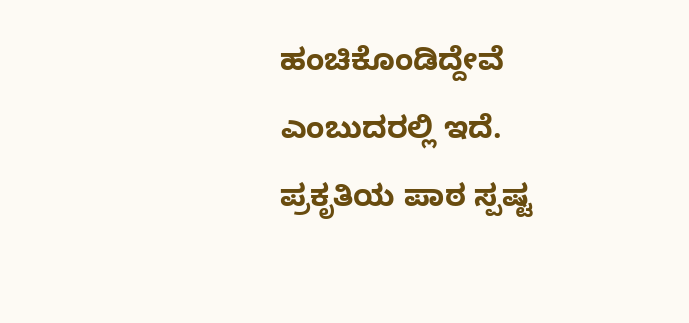ಹಂಚಿಕೊಂಡಿದ್ದೇವೆ ಎಂಬುದರಲ್ಲಿ ಇದೆ.
ಪ್ರಕೃತಿಯ ಪಾಠ ಸ್ಪಷ್ಟ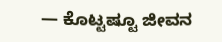— ಕೊಟ್ಟಷ್ಟೂ ಜೀವನ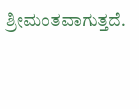ಶ್ರೀಮಂತವಾಗುತ್ತದೆ.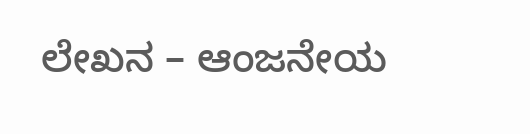ಲೇಖನ – ಆಂಜನೇಯ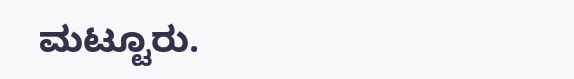ಮಟ್ಟೂರು.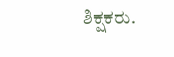ಶಿಕ್ಷಕರು.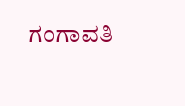ಗಂಗಾವತಿ